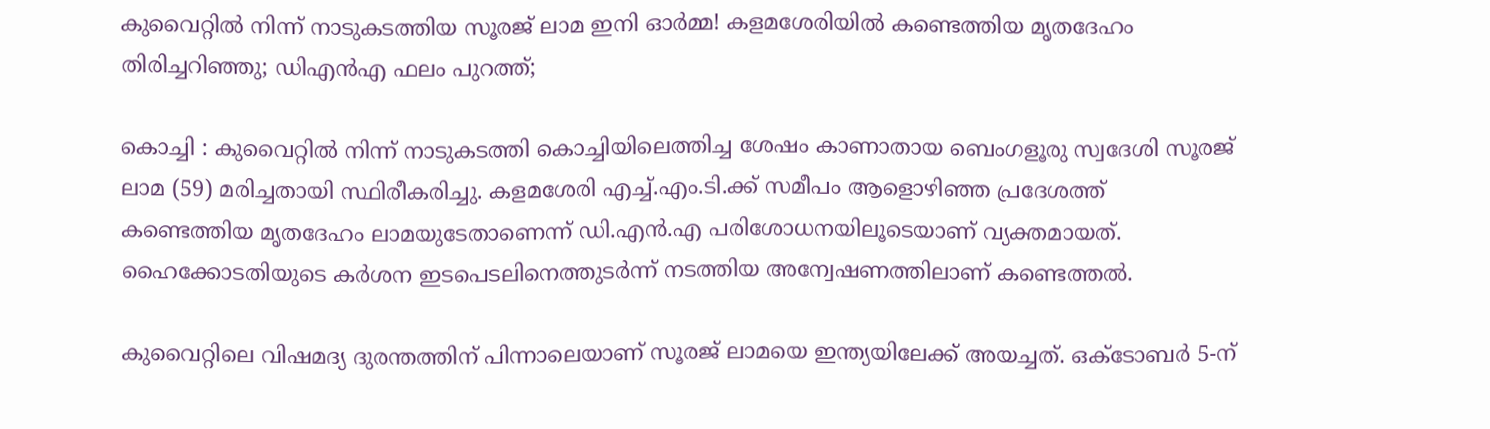കുവൈറ്റില്‍ നിന്ന് നാടുകടത്തിയ സൂരജ് ലാമ ഇനി ഓര്‍മ്മ! കളമശേരിയില്‍ കണ്ടെത്തിയ മൃതദേഹം തിരിച്ചറിഞ്ഞു; ഡിഎന്‍എ ഫലം പുറത്ത്;

കൊച്ചി : കുവൈറ്റില്‍ നിന്ന് നാടുകടത്തി കൊച്ചിയിലെത്തിച്ച ശേഷം കാണാതായ ബെംഗളൂരു സ്വദേശി സൂരജ് ലാമ (59) മരിച്ചതായി സ്ഥിരീകരിച്ചു. കളമശേരി എച്ച്.എം.ടി.ക്ക് സമീപം ആളൊഴിഞ്ഞ പ്രദേശത്ത് കണ്ടെത്തിയ മൃതദേഹം ലാമയുടേതാണെന്ന് ഡി.എന്‍.എ പരിശോധനയിലൂടെയാണ് വ്യക്തമായത്. ഹൈക്കോടതിയുടെ കര്‍ശന ഇടപെടലിനെത്തുടര്‍ന്ന് നടത്തിയ അന്വേഷണത്തിലാണ് കണ്ടെത്തല്‍.

കുവൈറ്റിലെ വിഷമദ്യ ദുരന്തത്തിന് പിന്നാലെയാണ് സൂരജ് ലാമയെ ഇന്ത്യയിലേക്ക് അയച്ചത്. ഒക്ടോബര്‍ 5-ന്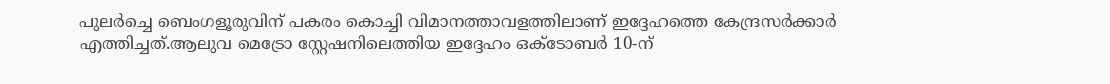പുലര്‍ച്ചെ ബെംഗളൂരുവിന് പകരം കൊച്ചി വിമാനത്താവളത്തിലാണ് ഇദ്ദേഹത്തെ കേന്ദ്രസര്‍ക്കാര്‍ എത്തിച്ചത്.ആലുവ മെട്രോ സ്റ്റേഷനിലെത്തിയ ഇദ്ദേഹം ഒക്ടോബര്‍ 10-ന്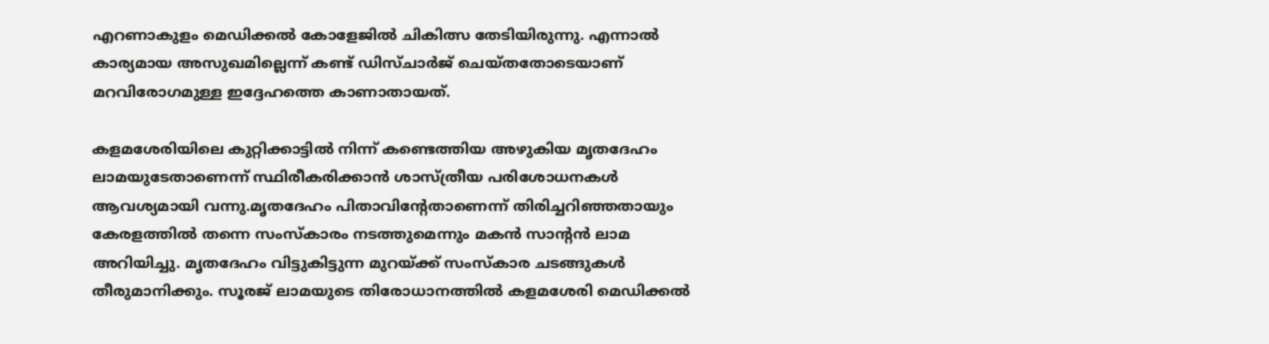എറണാകുളം മെഡിക്കല്‍ കോളേജില്‍ ചികിത്സ തേടിയിരുന്നു. എന്നാല്‍ കാര്യമായ അസുഖമില്ലെന്ന് കണ്ട് ഡിസ്ചാര്‍ജ് ചെയ്തതോടെയാണ് മറവിരോഗമുള്ള ഇദ്ദേഹത്തെ കാണാതായത്.

കളമശേരിയിലെ കുറ്റിക്കാട്ടില്‍ നിന്ന് കണ്ടെത്തിയ അഴുകിയ മൃതദേഹം ലാമയുടേതാണെന്ന് സ്ഥിരീകരിക്കാന്‍ ശാസ്ത്രീയ പരിശോധനകള്‍ ആവശ്യമായി വന്നു.മൃതദേഹം പിതാവിന്റേതാണെന്ന് തിരിച്ചറിഞ്ഞതായും കേരളത്തില്‍ തന്നെ സംസ്‌കാരം നടത്തുമെന്നും മകന്‍ സാന്റന്‍ ലാമ അറിയിച്ചു. മൃതദേഹം വിട്ടുകിട്ടുന്ന മുറയ്ക്ക് സംസ്‌കാര ചടങ്ങുകള്‍ തീരുമാനിക്കും. സൂരജ് ലാമയുടെ തിരോധാനത്തില്‍ കളമശേരി മെഡിക്കല്‍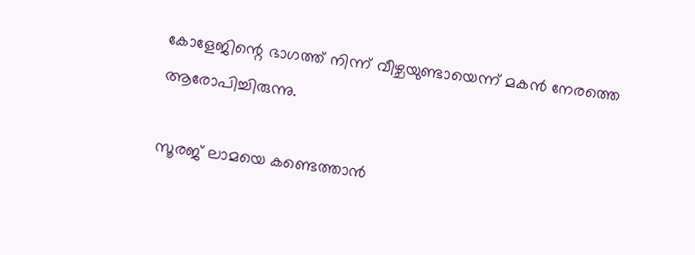കോളേജിന്റെ ഭാഗത്ത് നിന്ന് വീഴ്ചയുണ്ടായെന്ന് മകന്‍ നേരത്തെ ആരോപിച്ചിരുന്നു.

സൂരജ് ലാമയെ കണ്ടെത്താന്‍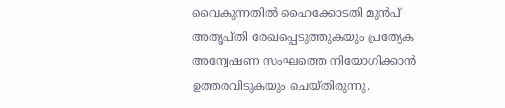വൈകുന്നതില്‍ ഹൈക്കോടതി മുന്‍പ് അതൃപ്തി രേഖപ്പെടുത്തുകയും പ്രത്യേക അന്വേഷണ സംഘത്തെ നിയോഗിക്കാന്‍ ഉത്തരവിടുകയും ചെയ്തിരുന്നു.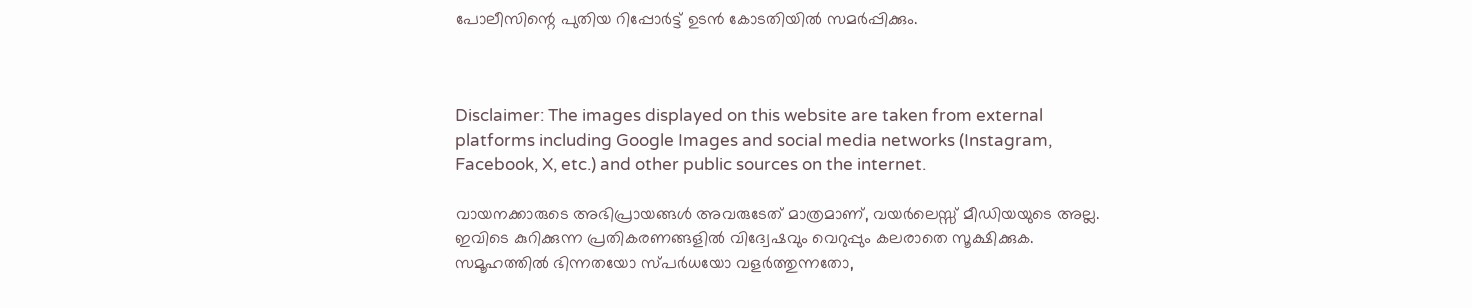പോലീസിന്റെ പുതിയ റിപ്പോര്‍ട്ട് ഉടന്‍ കോടതിയില്‍ സമര്‍പ്പിക്കും.



Disclaimer: The images displayed on this website are taken from external platforms including Google Images and social media networks (Instagram, Facebook, X, etc.) and other public sources on the internet.

വായനക്കാരുടെ അഭിപ്രായങ്ങള്‍ അവരുടേത് മാത്രമാണ്, വയർലെസ്സ് മീഡിയയുടെ അല്ല. ഇവിടെ കുറിക്കുന്ന പ്രതികരണങ്ങളിൽ വിദ്വേഷവും വെറുപ്പും കലരാതെ സൂക്ഷിക്കുക. സമൂഹത്തിൽ ഭിന്നതയോ സ്‌പർധയോ വളർത്തുന്നതോ,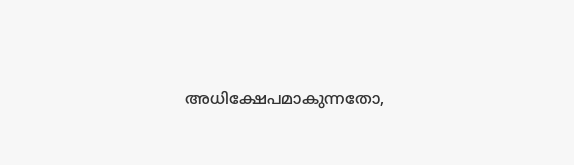അധിക്ഷേപമാകുന്നതോ,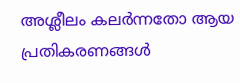അശ്ലീലം കലർന്നതോ ആയ പ്രതികരണങ്ങൾ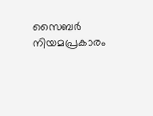സൈബർ നിയമപ്രകാരം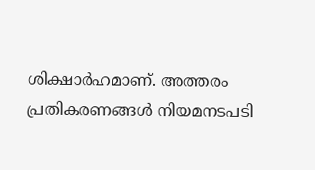ശിക്ഷാർഹമാണ്. അത്തരം പ്രതികരണങ്ങൾ നിയമനടപടി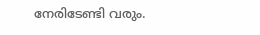നേരിടേണ്ടി വരും.